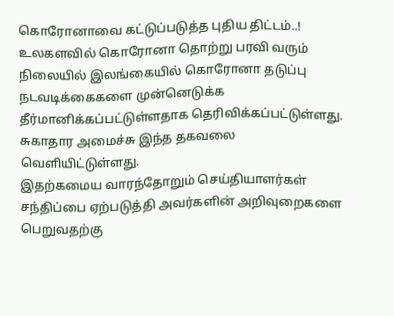கொரோனாவை கட்டுப்படுத்த புதிய திட்டம்..!
உலகளவில் கொரோனா தொற்று பரவி வரும் நிலையில் இலங்கையில் கொரோனா தடுப்பு நடவடிக்கைகளை முன்னெடுக்க தீர்மானிக்கப்பட்டுள்ளதாக தெரிவிக்கப்பட்டுள்ளது.
சுகாதார அமைச்சு இந்த தகவலை வெளியிட்டுள்ளது.
இதற்கமைய வாரந்தோறும் செய்தியாளர்கள் சந்திப்பை ஏற்படுத்தி அவர்களின் அறிவுறைகளை பெறுவதற்கு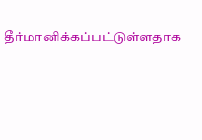தீர்மானிக்கப்பட்டுள்ளதாக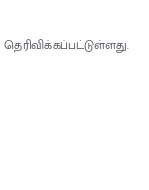தெரிவிக்கப்பட்டுள்ளது.